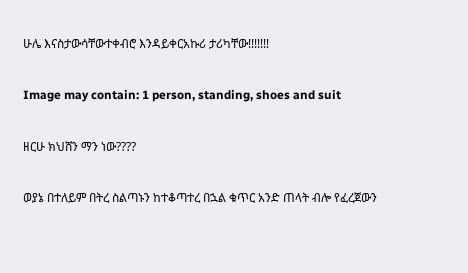ሁሌ እናስታውሳቸውተቀብሮ እንዳይቀርአኩሪ ታሪካቸው!!!!!!!

Image may contain: 1 person, standing, shoes and suit

ዘርሁ ክህሸን ማን ነው????

ወያኔ በተለይም በትረ ስልጣኑን ከተቆጣተረ በኋል ቁጥር አንድ ጠላት ብሎ የፈረጀውን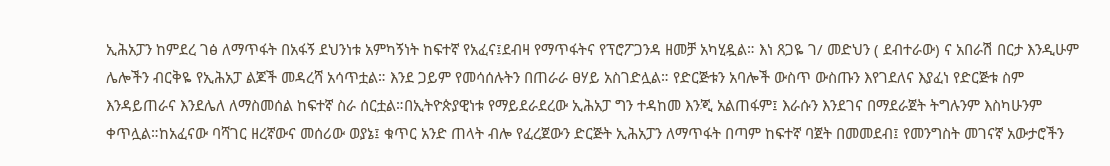ኢሕአፓን ከምደረ ገፅ ለማጥፋት በአፋኝ ደህንነቱ አምካኝነት ከፍተኛ የአፈና፤ደብዛ የማጥፋትና የፕሮፖጋንዳ ዘመቻ አካሂዷል። እነ ጸጋዬ ገ/ መድህን ( ደብተራው) ና አበራሽ በርታ እንዲሁም ሌሎችን ብርቅዬ የኢሕአፓ ልጆች መዳረሻ አሳጥቷል። እንደ ጋይም የመሳሰሉትን በጠራራ ፀሃይ አስገድሏል። የድርጅቱን አባሎች ውስጥ ውስጡን እየገደለና እያፈነ የድርጅቱ ስም እንዳይጠራና እንደሌለ ለማስመሰል ከፍተኛ ስራ ሰርቷል።በኢትዮጵያዊነቱ የማይደራደረው ኢሕአፓ ግን ተዳከመ እንጂ አልጠፋም፤ እራሱን እንደገና በማደራጀት ትግሉንም እስካሁንም ቀጥሏል።ከአፈናው ባሻገር ዘረኛውና መሰሪው ወያኔ፤ ቁጥር አንድ ጠላት ብሎ የፈረጀውን ድርጅት ኢሕአፓን ለማጥፋት በጣም ከፍተኛ ባጀት በመመደብ፤ የመንግስት መገናኛ አውታሮችን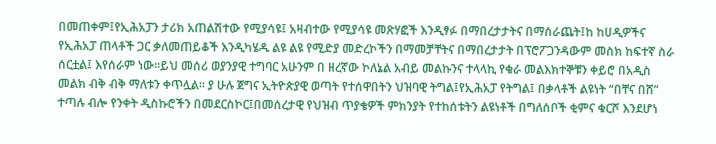በመጠቀም፤የኢሕአፓን ታሪክ አጠልሽተው የሚያሳዩ፤ አዛብተው የሚያሳዩ መጽሃፎች እንዲፃፉ በማበረታታትና በማሰራጨት፤ከ ከሀዲዎችና የኢሕአፓ ጠላቶች ጋር ቃለመጠይቆች እንዲካሄዱ ልዩ ልዩ የሚድያ መድረኮችን በማመቻቸትና በማበረታታት በፕሮፖጋንዳውም መስክ ከፍተኛ ስራ ሰርቷል፤ እየሰራም ነው።ይህ መሰሪ ወያንያዊ ተግባር አሁንም በ ዘረኛው ኮለኔል አብይ መልኩንና ተላላኪ የቁራ መልእክተኞቹን ቀይሮ በአዲስ መልክ ብቅ ብቅ ማለቱን ቀጥሏል። ያ ሁሉ ጀግና ኢትዮጵያዊ ወጣት የተሰዋበትን ህዝባዊ ትግል፤የኢሕአፓ የትግል፤ በቃላቶች ልዩነት “በቸና በሸ” ተጣሉ ብሎ የንቀት ዲስኩሮችን በመደርስኮር፤በመሰረታዊ የህዝብ ጥያቄዎች ምክንያት የተከሰቱትን ልዩነቶች በግለሰቦች ቂምና ቁርሾ እንደሆነ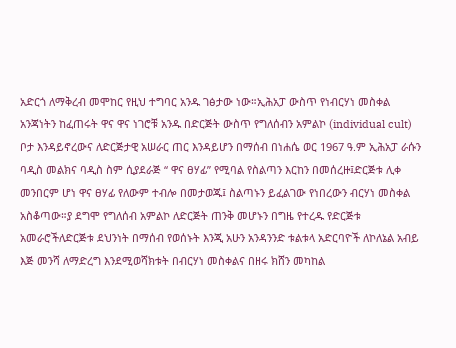አድርጎ ለማቅረብ መሞከር የዚህ ተግባር አንዱ ገፅታው ነው።ኢሕአፓ ውስጥ የነብርሃነ መስቀል አንጃነትን ከፈጠሩት ዋና ዋና ነገሮቹ አንዱ በድርጅት ውስጥ የግለሰብን አምልኮ (individual cult) ቦታ እንዳይኖረውና ለድርጅታዊ አሠራር ጠር እንዳይሆን በማሰብ በነሐሴ ወር 1967 ዓ.ም ኢሕአፓ ራሱን ባዲስ መልክና ባዲስ ስም ሲያደራጅ “ ዋና ፀሃፊ” የሚባል የስልጣን እርከን በመሰረዙ፤ድርጅቱ ሊቀ መንበርም ሆነ ዋና ፀሃፊ የለውም ተብሎ በመታወጁ፤ ስልጣኑን ይፈልገው የነበረውን ብርሃነ መስቀል አስቆጣው።ያ ደግሞ የግለሰብ አምልኮ ለድርጅት ጠንቅ መሆኑን በግዜ የተረዱ የድርጅቱ አመራሮችለድርጅቱ ደህንነት በማሰብ የወሰኑት እንጂ አሁን አንዳንንድ ቱልቱላ አድርባዮች ለኮለኔል አብይ እጅ መንሻ ለማድረግ እንደሚወሻክቱት በብርሃነ መስቀልና በዘሩ ክሸን መካከል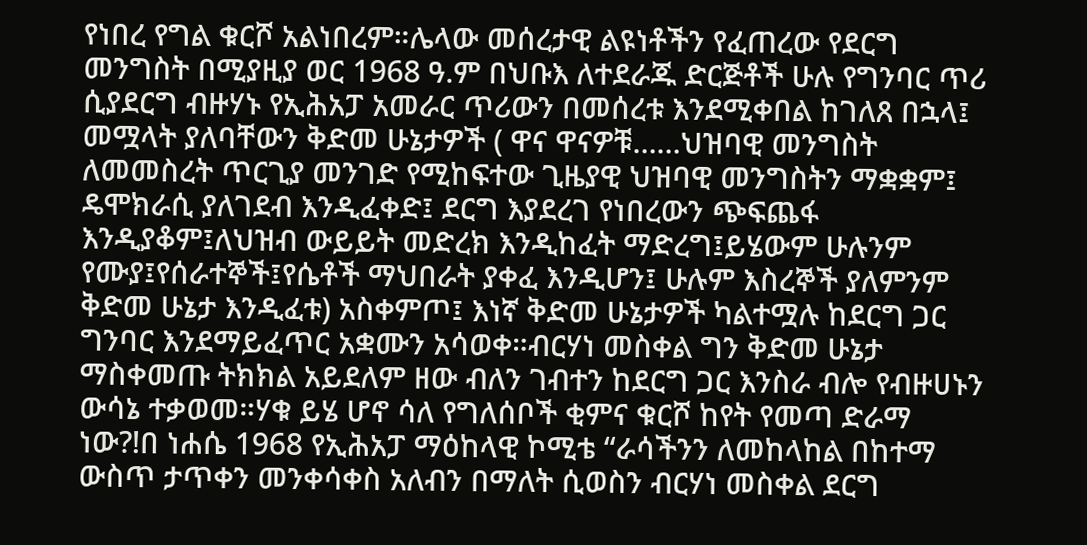የነበረ የግል ቁርሾ አልነበረም።ሌላው መሰረታዊ ልዩነቶችን የፈጠረው የደርግ መንግስት በሚያዚያ ወር 1968 ዓ.ም በህቡእ ለተደራጁ ድርጅቶች ሁሉ የግንባር ጥሪ ሲያደርግ ብዙሃኑ የኢሕአፓ አመራር ጥሪውን በመሰረቱ እንደሚቀበል ከገለጸ በኋላ፤ መሟላት ያለባቸውን ቅድመ ሁኔታዎች ( ዋና ዋናዎቹ……ህዝባዊ መንግስት ለመመስረት ጥርጊያ መንገድ የሚከፍተው ጊዜያዊ ህዝባዊ መንግስትን ማቋቋም፤ ዴሞክራሲ ያለገደብ እንዲፈቀድ፤ ደርግ እያደረገ የነበረውን ጭፍጨፋ እንዲያቆም፤ለህዝብ ውይይት መድረክ እንዲከፈት ማድረግ፤ይሄውም ሁሉንም የሙያ፤የሰራተኞች፤የሴቶች ማህበራት ያቀፈ እንዲሆን፤ ሁሉም እስረኞች ያለምንም ቅድመ ሁኔታ እንዲፈቱ) አስቀምጦ፤ እነኛ ቅድመ ሁኔታዎች ካልተሟሉ ከደርግ ጋር ግንባር እንደማይፈጥር አቋሙን አሳወቀ።ብርሃነ መስቀል ግን ቅድመ ሁኔታ ማስቀመጡ ትክክል አይደለም ዘው ብለን ገብተን ከደርግ ጋር እንስራ ብሎ የብዙሀኑን ውሳኔ ተቃወመ።ሃቁ ይሄ ሆኖ ሳለ የግለሰቦች ቂምና ቁርሾ ከየት የመጣ ድራማ ነው?!በ ነሐሴ 1968 የኢሕአፓ ማዕከላዊ ኮሚቴ “ራሳችንን ለመከላከል በከተማ ውስጥ ታጥቀን መንቀሳቀስ አለብን በማለት ሲወስን ብርሃነ መስቀል ደርግ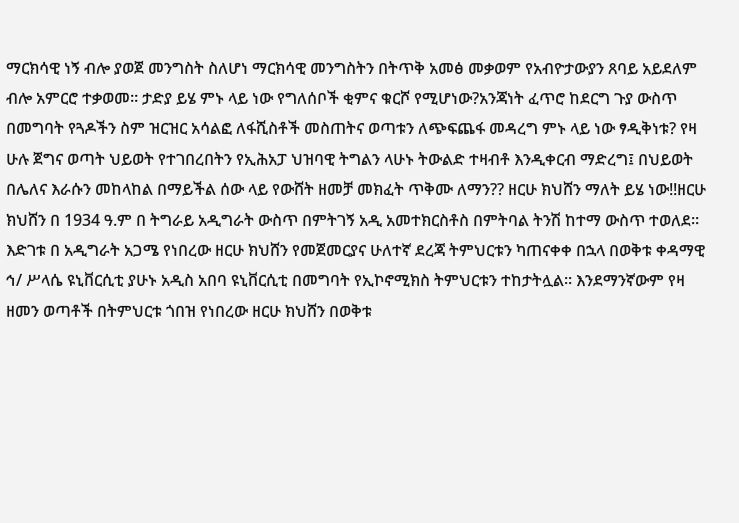ማርክሳዊ ነኝ ብሎ ያወጀ መንግስት ስለሆነ ማርክሳዊ መንግስትን በትጥቅ አመፅ መቃወም የአብዮታውያን ጸባይ አይደለም ብሎ አምርሮ ተቃወመ። ታድያ ይሄ ምኑ ላይ ነው የግለሰቦች ቂምና ቁርሾ የሚሆነው?አንጃነት ፈጥሮ ከደርግ ጉያ ውስጥ በመግባት የጓዶችን ስም ዝርዝር አሳልፎ ለፋሺስቶች መስጠትና ወጣቱን ለጭፍጨፋ መዳረግ ምኑ ላይ ነው ፃዲቅነቱ? የዛ ሁሉ ጀግና ወጣት ህይወት የተገበረበትን የኢሕአፓ ህዝባዊ ትግልን ላሁኑ ትውልድ ተዛብቶ እንዲቀርብ ማድረግ፤ በህይወት በሌለና እራሱን መከላከል በማይችል ሰው ላይ የውሸት ዘመቻ መክፈት ጥቅሙ ለማን?? ዘርሁ ክህሸን ማለት ይሄ ነው!!ዘርሁ ክህሸን በ 1934 ዓ.ም በ ትግራይ አዲግራት ውስጥ በምትገኝ አዲ አመተክርስቶስ በምትባል ትንሽ ከተማ ውስጥ ተወለደ። እድገቱ በ አዲግራት አጋሜ የነበረው ዘርሁ ክህሸን የመጀመርያና ሁለተኛ ደረጃ ትምህርቱን ካጠናቀቀ በኋላ በወቅቱ ቀዳማዊ ኅ/ ሥላሴ ዩኒቨርሲቲ ያሁኑ አዲስ አበባ ዩኒቨርሲቲ በመግባት የኢኮኖሚክስ ትምህርቱን ተከታትሏል። እንደማንኛውም የዛ ዘመን ወጣቶች በትምህርቱ ጎበዝ የነበረው ዘርሁ ክህሸን በወቅቱ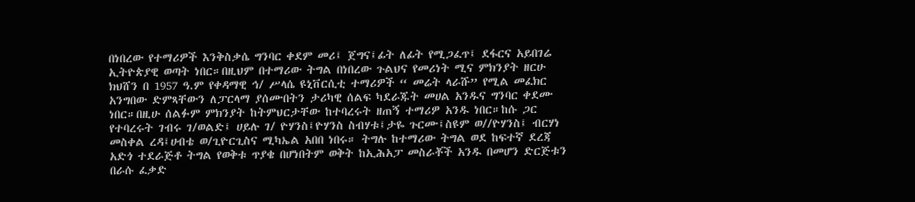በነበረው የተማሪዎች እንቅስቃሴ ግንባር ቀደም መሪ፤ ጀግና፤ፊት ለፊት የሚጋፈጥ፤ ደፋርና አይበገሬ ኢትዮጵያዊ ወጣት ነበር።በዚህም በተማሪው ትግል በነበረው ጉልህና የመሪነት ሚና ምክንያት ዘርሁ ክህሸን በ 1957 ዓ.ም የቀዳማዊ ኅ/ ሥላሴ ዩኒቨርሲቲ ተማሪዎች “ መሬት ላራሹ” የሚል መፈክር አንግበው ድምጻቸውን ለፓርላማ ያሰሙበትን ታሪካዊ ሰልፍ ካደራጁት መሀል አንዱና ግንባር ቀደሙ ነበር።በዚሁ ሰልፉም ምክንያት ከትምህርታቸው ከተባረሩት ዘጠኝ ተማሪዎ አንዱ ነበር።ከሱ ጋር የተባረሩት ገብሩ ገ/ወልድ፤ ሀይሉ ገ/ ዮሃንስ፤ዮሃንስ ስብሃቱ፤ታዬ ጉርሙ፤ስዩም ወ//ዮሃንስ፤ ብርሃነ መስቀል ረዳ፤ሀብቴ ወ/ጊዮርጊስና ሚካኤል አበበ ነበሩ። ትግሉ ከተማሪው ትግል ወደ ከፍተኛ ደረጃ አድጎ ተደራጅቶ ትግል የወቅቱ ጥያቄ በሆነበትም ወቅት ከኢሕአፓ መስራቾች አንዱ በመሆን ድርጅቱን በራሱ ፈቃድ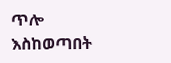ጥሎ እስከወጣበት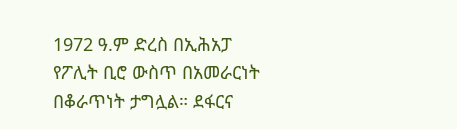1972 ዓ.ም ድረስ በኢሕአፓ የፖሊት ቢሮ ውስጥ በአመራርነት በቆራጥነት ታግሏል። ደፋርና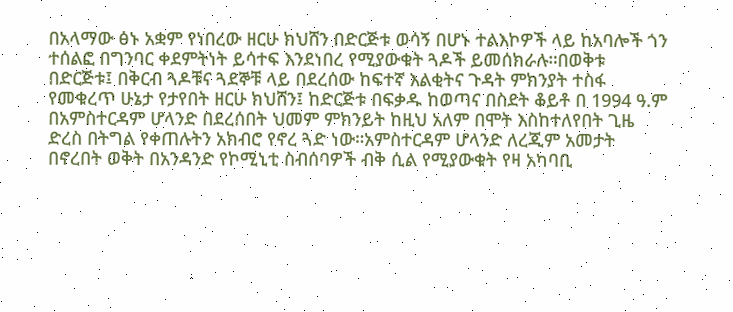በአላማው ፅኑ አቋም የነበረው ዘርሁ ክህሸን በድርጅቱ ወሳኝ በሆኑ ተልእኮዎች ላይ ከአባሎች ጎን ተሰልፎ በግንባር ቀደምትነት ይሳተፍ እንደነበረ የሚያውቁት ጓዶች ይመሰክራሉ።በወቅቱ በድርጅቱ፤ በቅርብ ጓዶቹና ጓደኞቹ ላይ በደረሰው ከፍተኛ እልቂትና ጉዳት ምክንያት ተስፋ የመቁረጥ ሁኔታ የታየበት ዘርሁ ክህሸን፤ ከድርጅቱ በፍቃዱ ከወጣና በስደት ቆይቶ በ 1994 ዓ.ም በአምስተርዳም ሆላንድ በደረሰበት ህመም ምክንይት ከዚህ አለም በሞት እስከተለየበት ጊዜ ድረስ በትግል የቀጠሉትን አክብሮ የኖረ ጓድ ነው።አምስተርዳም ሆላንድ ለረጂም አመታት በኖረበት ወቅት በአንዳንድ የኮሚኒቲ ስብሰባዎች ብቅ ሲል የሚያውቁት የዛ አካባቢ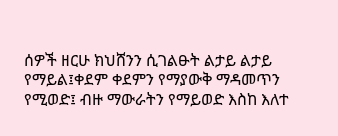ሰዎች ዘርሁ ክህሸንን ሲገልፁት ልታይ ልታይ የማይል፤ቀደም ቀደምን የማያውቅ ማዳመጥን የሚወድ፤ ብዙ ማውራትን የማይወድ እስከ እለተ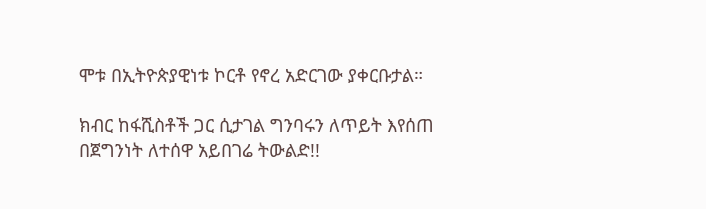ሞቱ በኢትዮጵያዊነቱ ኮርቶ የኖረ አድርገው ያቀርቡታል።

ክብር ከፋሺስቶች ጋር ሲታገል ግንባሩን ለጥይት እየሰጠ በጀግንነት ለተሰዋ አይበገሬ ትውልድ!!